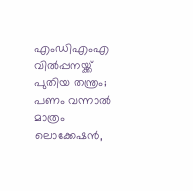എംഡിഎംഎ വിൽപ്പനയ്ക്ക് പുതിയ തന്ത്രം; പണം വന്നാൽ മാത്രം ലൊക്കേഷൻ,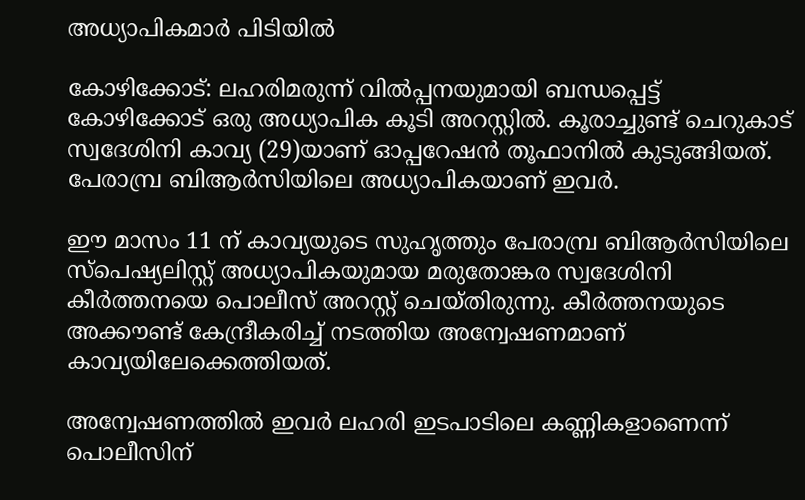അധ്യാപികമാർ പിടിയിൽ

കോഴിക്കോട്: ലഹരിമരുന്ന് വില്‍പ്പനയുമായി ബന്ധപ്പെട്ട് കോഴിക്കോട് ഒരു അധ്യാപിക കൂടി അറസ്റ്റില്‍. കൂരാച്ചുണ്ട് ചെറുകാട് സ്വദേശിനി കാവ്യ (29)യാണ് ഓപ്പറേഷന്‍ തൂഫാനില്‍ കുടുങ്ങിയത്. പേരാമ്പ്ര ബിആര്‍സിയിലെ അധ്യാപികയാണ് ഇവര്‍.

ഈ മാസം 11 ന് കാവ്യയുടെ സുഹൃത്തും പേരാമ്പ്ര ബിആര്‍സിയിലെ സ്‌പെഷ്യലിസ്റ്റ് അധ്യാപികയുമായ മരുതോങ്കര സ്വദേശിനി കീര്‍ത്തനയെ പൊലീസ് അറസ്റ്റ് ചെയ്തിരുന്നു. കീര്‍ത്തനയുടെ അക്കൗണ്ട് കേന്ദ്രീകരിച്ച് നടത്തിയ അന്വേഷണമാണ് കാവ്യയിലേക്കെത്തിയത്.

അന്വേഷണത്തില്‍ ഇവര്‍ ലഹരി ഇടപാടിലെ കണ്ണികളാണെന്ന് പൊലീസിന്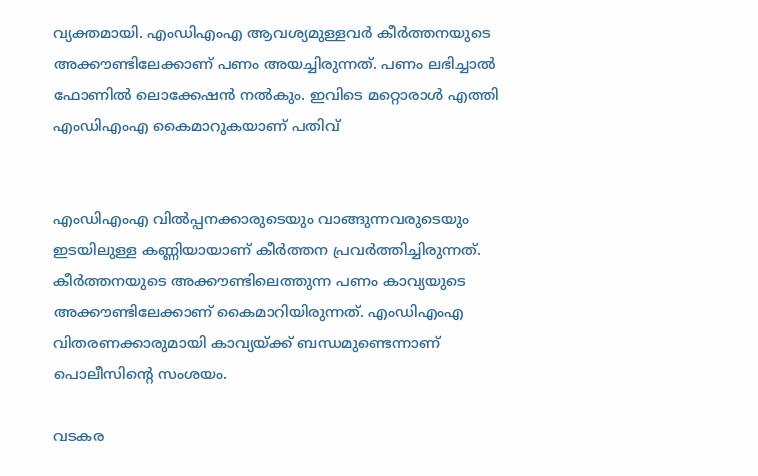വ്യക്തമായി. എംഡിഎംഎ ആവശ്യമുള്ളവര്‍ കീര്‍ത്തനയുടെ അക്കൗണ്ടിലേക്കാണ് പണം അയച്ചിരുന്നത്. പണം ലഭിച്ചാല്‍ ഫോണില്‍ ലൊക്കേഷന്‍ നല്‍കും. ഇവിടെ മറ്റൊരാള്‍ എത്തി എംഡിഎംഎ കൈമാറുകയാണ് പതിവ്


എംഡിഎംഎ വില്‍പ്പനക്കാരുടെയും വാങ്ങുന്നവരുടെയും ഇടയിലുള്ള കണ്ണിയായാണ് കീര്‍ത്തന പ്രവര്‍ത്തിച്ചിരുന്നത്. കീര്‍ത്തനയുടെ അക്കൗണ്ടിലെത്തുന്ന പണം കാവ്യയുടെ അക്കൗണ്ടിലേക്കാണ് കൈമാറിയിരുന്നത്. എംഡിഎംഎ വിതരണക്കാരുമായി കാവ്യയ്ക്ക് ബന്ധമുണ്ടെന്നാണ് പൊലീസിന്റെ സംശയം.

വടകര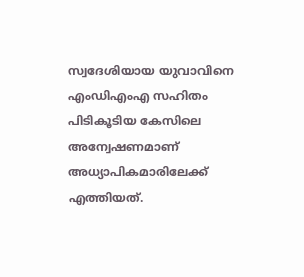സ്വദേശിയായ യുവാവിനെ എംഡിഎംഎ സഹിതം പിടികൂടിയ കേസിലെ അന്വേഷണമാണ് അധ്യാപികമാരിലേക്ക് എത്തിയത്.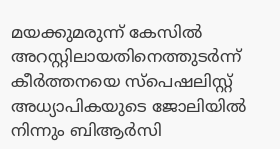മയക്കുമരുന്ന് കേസില്‍ അറസ്റ്റിലായതിനെത്തുടര്‍ന്ന് കീര്‍ത്തനയെ സ്‌പെഷലിസ്റ്റ് അധ്യാപികയുടെ ജോലിയില്‍ നിന്നും ബിആര്‍സി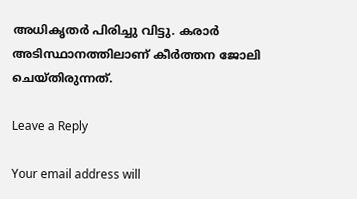അധികൃതര്‍ പിരിച്ചു വിട്ടു. കരാര്‍ അടിസ്ഥാനത്തിലാണ് കീര്‍ത്തന ജോലി ചെയ്തിരുന്നത്.

Leave a Reply

Your email address will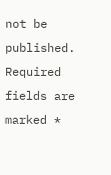not be published. Required fields are marked *